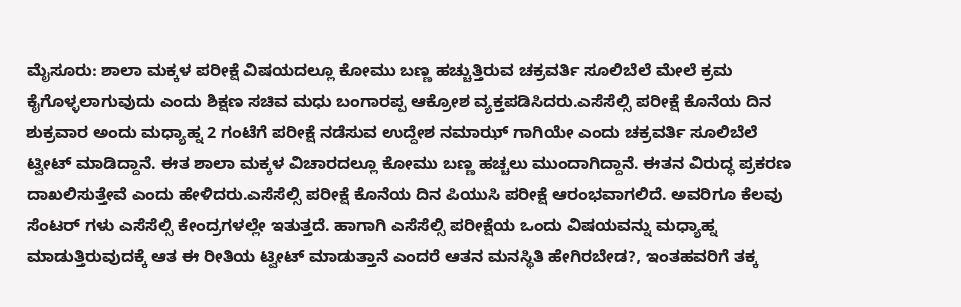ಮೈಸೂರು: ಶಾಲಾ ಮಕ್ಕಳ ಪರೀಕ್ಷೆ ವಿಷಯದಲ್ಲೂ ಕೋಮು ಬಣ್ಣ ಹಚ್ಚುತ್ತಿರುವ ಚಕ್ರವರ್ತಿ ಸೂಲಿಬೆಲೆ ಮೇಲೆ ಕ್ರಮ ಕೈಗೊಳ್ಳಲಾಗುವುದು ಎಂದು ಶಿಕ್ಷಣ ಸಚಿವ ಮಧು ಬಂಗಾರಪ್ಪ ಆಕ್ರೋಶ ವ್ಯಕ್ತಪಡಿಸಿದರು.ಎಸೆಸೆಲ್ಸಿ ಪರೀಕ್ಷೆ ಕೊನೆಯ ದಿನ ಶುಕ್ರವಾರ ಅಂದು ಮಧ್ಯಾಹ್ನ 2 ಗಂಟೆಗೆ ಪರೀಕ್ಷೆ ನಡೆಸುವ ಉದ್ದೇಶ ನಮಾಝ್ ಗಾಗಿಯೇ ಎಂದು ಚಕ್ರವರ್ತಿ ಸೂಲಿಬೆಲೆ ಟ್ವೀಟ್ ಮಾಡಿದ್ದಾನೆ. ಈತ ಶಾಲಾ ಮಕ್ಕಳ ವಿಚಾರದಲ್ಲೂ ಕೋಮು ಬಣ್ಣ ಹಚ್ಚಲು ಮುಂದಾಗಿದ್ದಾನೆ. ಈತನ ವಿರುದ್ಧ ಪ್ರಕರಣ ದಾಖಲಿಸುತ್ತೇವೆ ಎಂದು ಹೇಳಿದರು.ಎಸೆಸೆಲ್ಸಿ ಪರೀಕ್ಷೆ ಕೊನೆಯ ದಿನ ಪಿಯುಸಿ ಪರೀಕ್ಷೆ ಆರಂಭವಾಗಲಿದೆ. ಅವರಿಗೂ ಕೆಲವು ಸೆಂಟರ್ ಗಳು ಎಸೆಸೆಲ್ಸಿ ಕೇಂದ್ರಗಳಲ್ಲೇ ಇತುತ್ತದೆ. ಹಾಗಾಗಿ ಎಸೆಸೆಲ್ಸಿ ಪರೀಕ್ಷೆಯ ಒಂದು ವಿಷಯವನ್ನು ಮಧ್ಯಾಹ್ನ ಮಾಡುತ್ತಿರುವುದಕ್ಕೆ ಆತ ಈ ರೀತಿಯ ಟ್ವೀಟ್ ಮಾಡುತ್ತಾನೆ ಎಂದರೆ ಆತನ ಮನಸ್ಥಿತಿ ಹೇಗಿರಬೇಡ?, ಇಂತಹವರಿಗೆ ತಕ್ಕ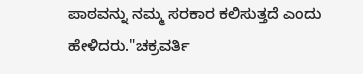ಪಾಠವನ್ನು ನಮ್ಮ ಸರಕಾರ ಕಲಿಸುತ್ತದೆ ಎಂದು ಹೇಳಿದರು."ಚಕ್ರವರ್ತಿ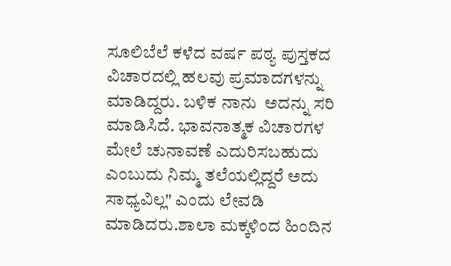ಸೂಲಿಬೆಲೆ ಕಳೆದ ವರ್ಷ ಪಠ್ಯ ಪುಸ್ತಕದ ವಿಚಾರದಲ್ಲಿ ಹಲವು ಪ್ರಮಾದಗಳನ್ನು ಮಾಡಿದ್ದರು. ಬಳಿಕ ನಾನು  ಅದನ್ನು ಸರಿ ಮಾಡಿಸಿದೆ. ಭಾವನಾತ್ಮಕ ವಿಚಾರಗಳ ಮೇಲೆ ಚುನಾವಣೆ ಎದುರಿಸಬಹುದು ಎಂಬುದು ನಿಮ್ಮ ತಲೆಯಲ್ಲಿದ್ದರೆ ಅದು ಸಾಧ್ಯವಿಲ್ಲ" ಎಂದು ಲೇವಡಿ ಮಾಡಿದರು.ಶಾಲಾ ಮಕ್ಕಳಿಂದ ಹಿಂದಿನ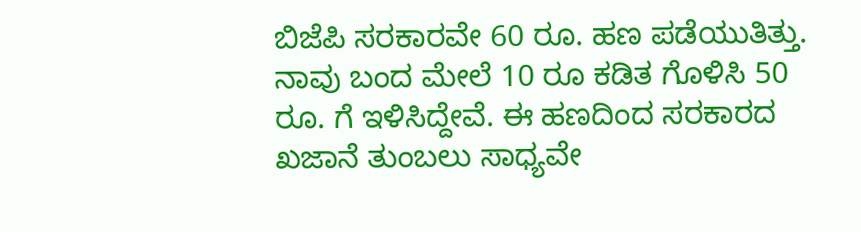ಬಿಜೆಪಿ ಸರಕಾರವೇ 60 ರೂ. ಹಣ ಪಡೆಯುತಿತ್ತು. ನಾವು ಬಂದ ಮೇಲೆ 10 ರೂ ಕಡಿತ ಗೊಳಿಸಿ 50 ರೂ. ಗೆ ಇಳಿಸಿದ್ದೇವೆ. ಈ ಹಣದಿಂದ ಸರಕಾರದ ಖಜಾನೆ ತುಂಬಲು ಸಾಧ್ಯವೇ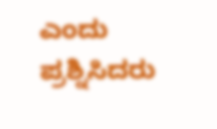ಎಂದು ಪ್ರಶ್ನಿಸಿದರು